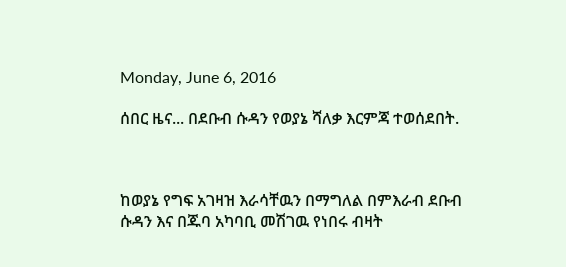Monday, June 6, 2016

ሰበር ዜና... በደቡብ ሱዳን የወያኔ ሻለቃ እርምጃ ተወሰደበት.



ከወያኔ የግፍ አገዛዝ እራሳቸዉን በማግለል በምእራብ ደቡብ ሱዳን እና በጁባ አካባቢ መሽገዉ የነበሩ ብዛት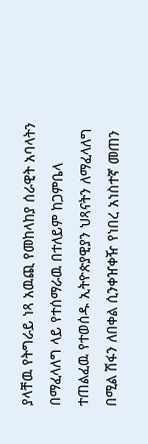ያላቸዉ የትግራይ ነጻ አዉጪ የመከላከያ ሰራዊት አባላትን በማፈላለግ ላይ የተሰማራዉ በተለይም ከጋምቤላ ተጠልፈዉ የተወሰዱ ኢትዮጵያዊያን ህጻናትን ለማፈላለግ በሚል ሽፋን ለበቀል ሲንቀዠቀዥ የነበረ አነስተኛ መጠን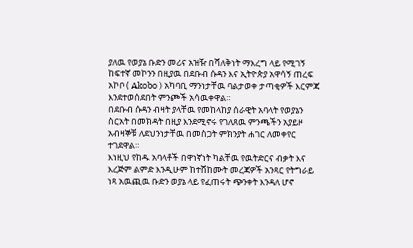ያለዉ የወያኔ ቡድን መሪና አዝዥ በሻለቅነት ማእረግ ላይ የሚገኝ ከፍተኛ መኮንን በዚያዉ በደቡብ ሱዳን እና ኢትዮጵያ አዋሳኝ ጠረፍ አኮቦ ( Akobo ) አካባቢ ማንነታቸዉ ባልታወቀ ታጣቂዎች እርምጃ እንደተወሰደበት ምንጮች አሳዉቀዋል።
በደቡብ ሱዳን ብዛት ያላቸዉ የመከላከያ ሰራዊት አባላት የወያኔን ስርአት በመክዳት በዚያ እንደሚኖሩ የገለጸዉ ምንጫችን አያይዞ አብዛኞቹ ለደህንነታቸዉ በመስጋት ምክንያት ሐገር ለመቀየር ተገደዋል።
እነዚህ የከዱ አባላቶች በዋነኛነት ካልቸዉ የዉትድርና ብቃት እና እረጅም ልምድ እንዲሁም ከተሸከሙት መረጃዎች አንጻር የትግራይ ነጻ አዉጪዉ ቡድን ወያኔ ላይ የፈጠሩት ጭንቀት እንዳለ ሆኖ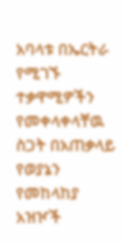አባላቱ በኤርትራ የሚገኙ ተቃዋሚዎችን የመቀላቀላቸዉ ስጋት በአጠቃላይ የወያኔን የመከላከያ አዝዦች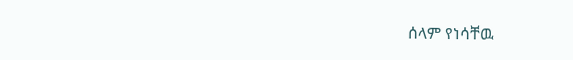ሰላም የነሳቸዉ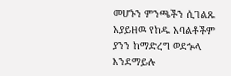መሆኑን ምንጫችን ሲገልጹ አያይዘዉ የከዱ አባልቶችም ያንን ከማድረግ ወደኍላ እንደማይሉ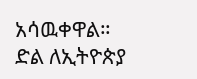አሳዉቀዋል።
ድል ለኢትዮጵያ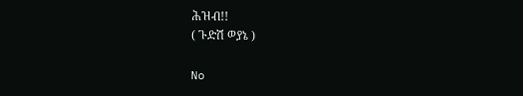ሕዝብ!!
( ጉድሽ ወያኔ )

No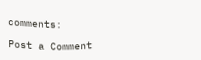comments:

Post a Comment